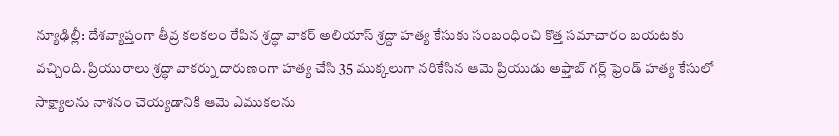న్యూఢిల్లీ: దేశవ్యాప్తంగా తీవ్ర కలకలం రేపిన శ్రద్ధా వాకర్ అలియాస్ శ్రద్దా హత్య కేసుకు సంబంధించి కొత్త సమాచారం బయటకు వచ్చింది. ప్రియురాలు శ్రద్ధా వాకర్ను దారుణంగా హత్య చేసి 35 ముక్కలుగా నరికేసిన ఆమె ప్రియుడు అఫ్తాబ్ గర్ల్ ఫ్రెండ్ హత్య కేసులో సాక్ష్యాలను నాశనం చెయ్యడానికి ఆమె ఎముకలను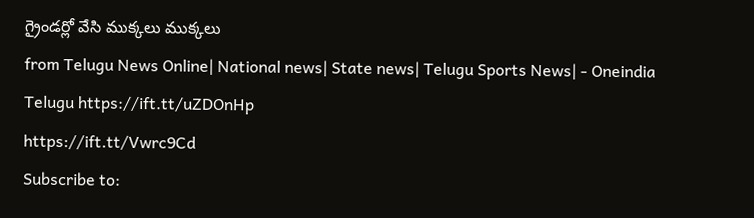గ్రైండర్లో వేసి ముక్కలు ముక్కలు
from Telugu News Online| National news| State news| Telugu Sports News| - Oneindia Telugu https://ift.tt/uZDOnHp
https://ift.tt/Vwrc9Cd
Subscribe to: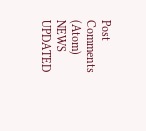Post Comments (Atom)
NEWS UPDATED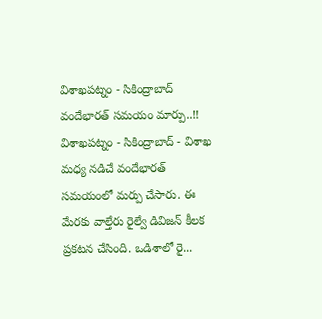విశాఖపట్నం - సికింద్రాబాద్ వందేభారత్ సమయం మార్పు..!!
విశాఖపట్నం - సికింద్రాబాద్ - విశాఖ మధ్య నడిచే వందేభారత్ సమయంలో మర్పు చేసారు. ఈ మేరకు వాల్తేరు రైల్వే డివిజన్ కీలక ప్రకటన చేసింది. ఒడిశాలో రై...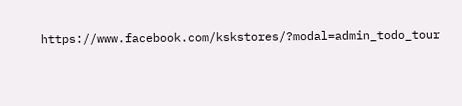https://www.facebook.com/kskstores/?modal=admin_todo_tour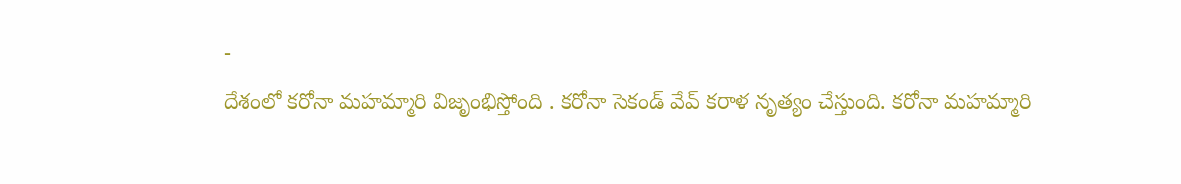-
దేశంలో కరోనా మహమ్మారి విజృంభిస్తోంది . కరోనా సెకండ్ వేవ్ కరాళ నృత్యం చేస్తుంది. కరోనా మహమ్మారి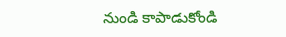నుండి కాపాడుకోండి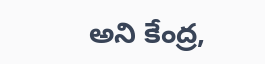అని కేంద్ర,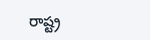రాష్ట్ర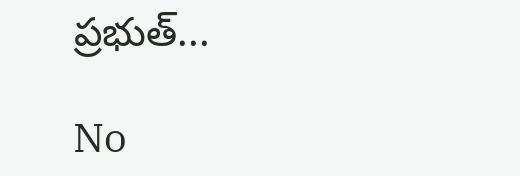ప్రభుత్...

No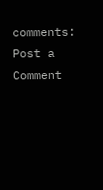comments:
Post a Comment